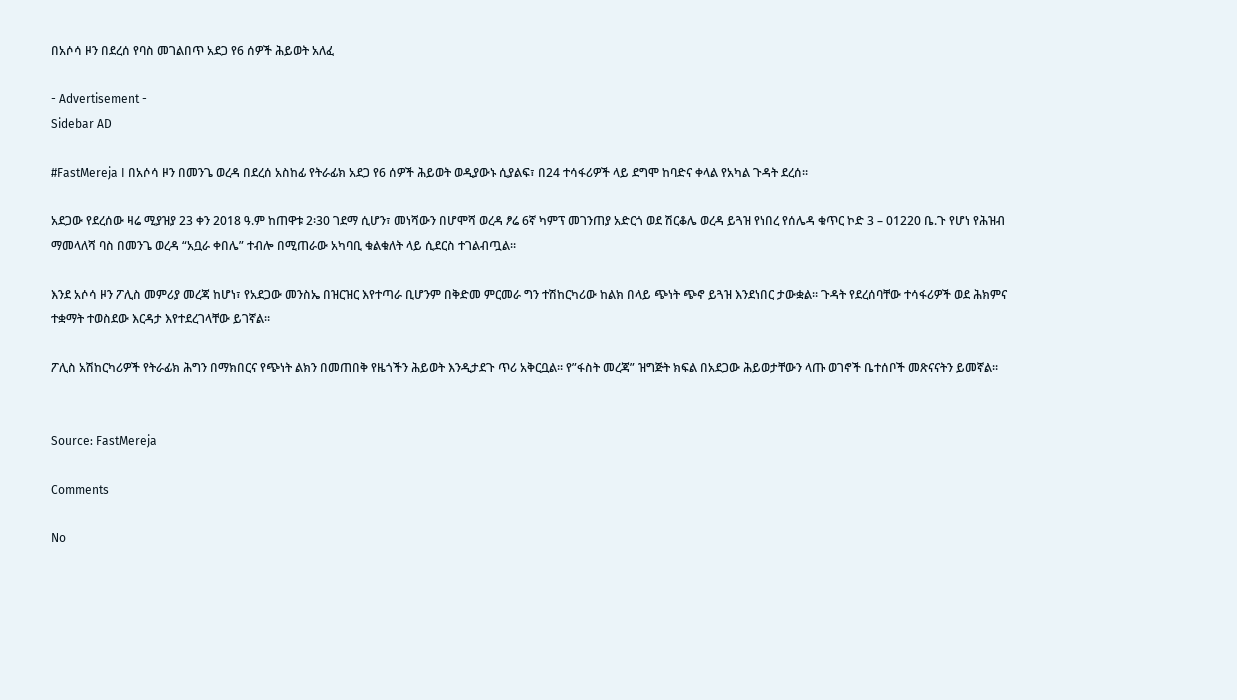በአሶሳ ዞን በደረሰ የባስ መገልበጥ አደጋ የ6 ሰዎች ሕይወት አለፈ

- Advertisement -
Sidebar AD

#FastMereja I በአሶሳ ዞን በመንጌ ወረዳ በደረሰ አስከፊ የትራፊክ አደጋ የ6 ሰዎች ሕይወት ወዲያውኑ ሲያልፍ፣ በ24 ተሳፋሪዎች ላይ ደግሞ ከባድና ቀላል የአካል ጉዳት ደረሰ።

አደጋው የደረሰው ዛሬ ሚያዝያ 23 ቀን 2018 ዓ.ም ከጠዋቱ 2፡30 ገደማ ሲሆን፣ መነሻውን በሆሞሻ ወረዳ ፆሬ 6ኛ ካምፕ መገንጠያ አድርጎ ወደ ሽርቆሌ ወረዳ ይጓዝ የነበረ የሰሌዳ ቁጥር ኮድ 3 – 01220 ቤ.ጉ የሆነ የሕዝብ ማመላለሻ ባስ በመንጌ ወረዳ “አቧራ ቀበሌ” ተብሎ በሚጠራው አካባቢ ቁልቁለት ላይ ሲደርስ ተገልብጧል።

እንደ አሶሳ ዞን ፖሊስ መምሪያ መረጃ ከሆነ፣ የአደጋው መንስኤ በዝርዝር እየተጣራ ቢሆንም በቅድመ ምርመራ ግን ተሽከርካሪው ከልክ በላይ ጭነት ጭኖ ይጓዝ እንደነበር ታውቋል። ጉዳት የደረሰባቸው ተሳፋሪዎች ወደ ሕክምና ተቋማት ተወስደው እርዳታ እየተደረገላቸው ይገኛል።

ፖሊስ አሽከርካሪዎች የትራፊክ ሕግን በማክበርና የጭነት ልክን በመጠበቅ የዜጎችን ሕይወት እንዲታደጉ ጥሪ አቅርቧል። የ”ፋስት መረጃ” ዝግጅት ክፍል በአደጋው ሕይወታቸውን ላጡ ወገኖች ቤተሰቦች መጽናናትን ይመኛል።


Source: FastMereja

Comments

No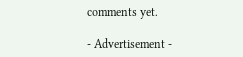comments yet.

- Advertisement -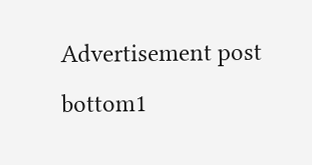Advertisement post bottom1